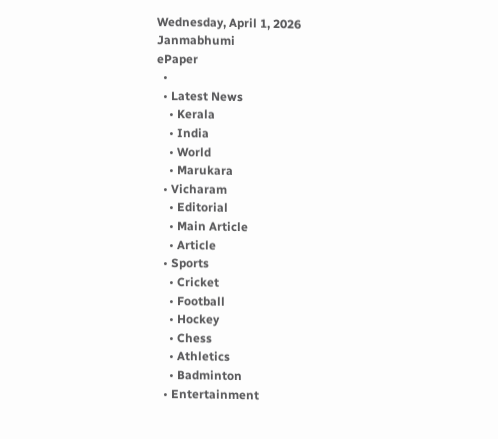Wednesday, April 1, 2026
Janmabhumi
ePaper
  •
  • Latest News
    • Kerala
    • India
    • World
    • Marukara
  • Vicharam
    • Editorial
    • Main Article
    • Article
  • Sports
    • Cricket
    • Football
    • Hockey
    • Chess
    • Athletics
    • Badminton
  • Entertainment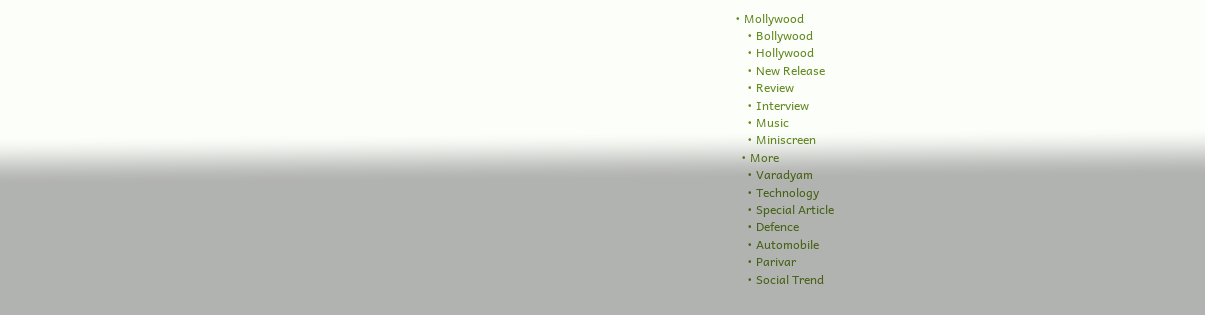• Mollywood
    • Bollywood
    • Hollywood
    • New Release
    • Review
    • Interview
    • Music
    • Miniscreen
  • More
    • Varadyam
    • Technology
    • Special Article
    • Defence
    • Automobile
    • Parivar
    • Social Trend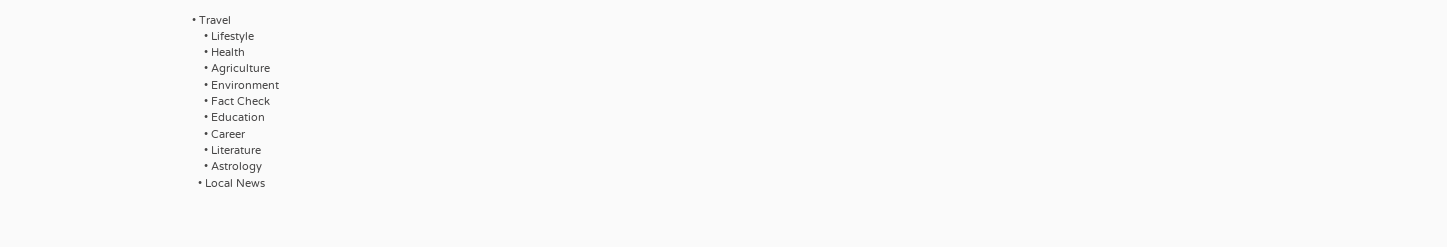• Travel
    • Lifestyle
    • Health
    • Agriculture
    • Environment
    • Fact Check
    • Education
    • Career
    • Literature
    • Astrology
  • Local News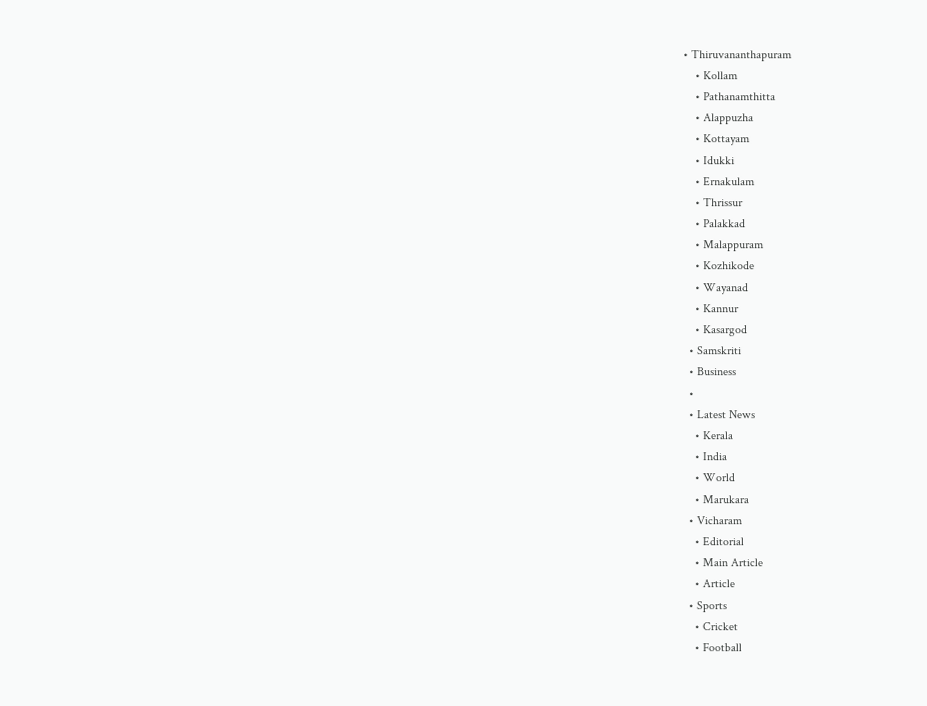• Thiruvananthapuram
    • Kollam
    • Pathanamthitta
    • Alappuzha
    • Kottayam
    • Idukki
    • Ernakulam
    • Thrissur
    • Palakkad
    • Malappuram
    • Kozhikode
    • Wayanad
    • Kannur
    • Kasargod
  • Samskriti
  • Business
  •
  • Latest News
    • Kerala
    • India
    • World
    • Marukara
  • Vicharam
    • Editorial
    • Main Article
    • Article
  • Sports
    • Cricket
    • Football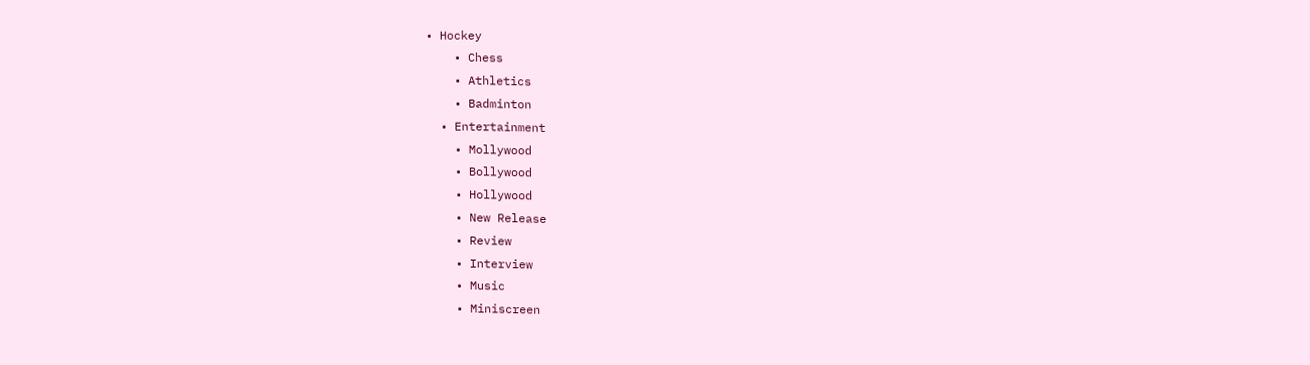• Hockey
    • Chess
    • Athletics
    • Badminton
  • Entertainment
    • Mollywood
    • Bollywood
    • Hollywood
    • New Release
    • Review
    • Interview
    • Music
    • Miniscreen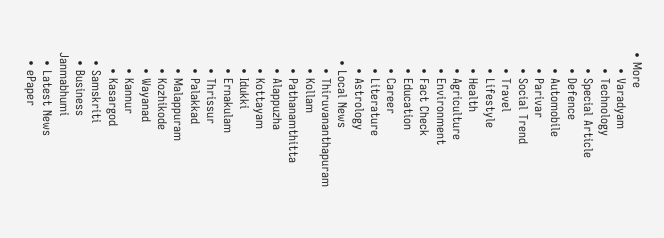• More
    • Varadyam
    • Technology
    • Special Article
    • Defence
    • Automobile
    • Parivar
    • Social Trend
    • Travel
    • Lifestyle
    • Health
    • Agriculture
    • Environment
    • Fact Check
    • Education
    • Career
    • Literature
    • Astrology
  • Local News
    • Thiruvananthapuram
    • Kollam
    • Pathanamthitta
    • Alappuzha
    • Kottayam
    • Idukki
    • Ernakulam
    • Thrissur
    • Palakkad
    • Malappuram
    • Kozhikode
    • Wayanad
    • Kannur
    • Kasargod
  • Samskriti
  • Business
Janmabhumi
  • Latest News
  • ePaper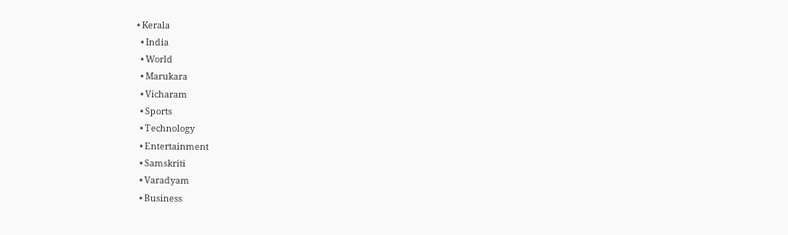• Kerala
  • India
  • World
  • Marukara
  • Vicharam
  • Sports
  • Technology
  • Entertainment
  • Samskriti
  • Varadyam
  • Business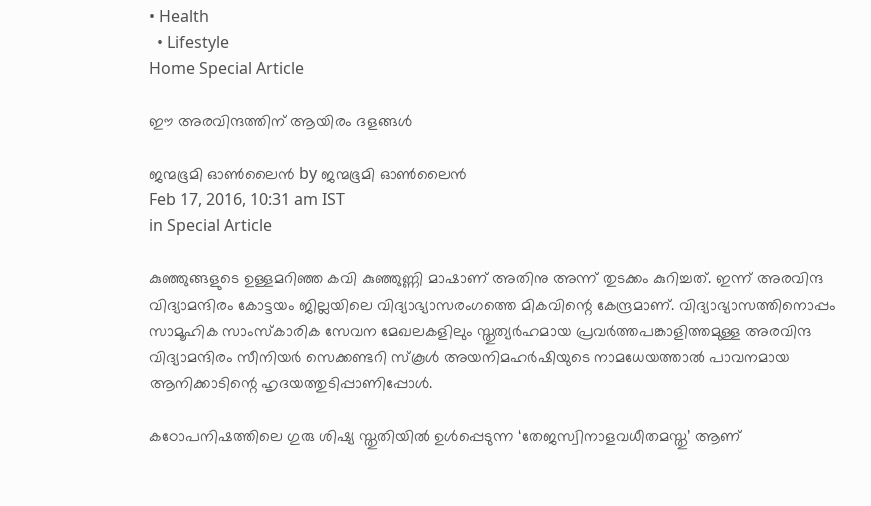• Health
  • Lifestyle
Home Special Article

ഈ അരവിന്ദത്തിന് ആയിരം ദളങ്ങള്‍

ജന്മഭൂമി ഓണ്‍ലൈന്‍ by ജന്മഭൂമി ഓണ്‍ലൈന്‍
Feb 17, 2016, 10:31 am IST
in Special Article

കുഞ്ഞുങ്ങളുടെ ഉള്ളമറിഞ്ഞ കവി കുഞ്ഞുണ്ണി മാഷാണ് അതിനു അന്ന് തുടക്കം കുറിച്ചത്. ഇന്ന് അരവിന്ദ വിദ്യാമന്ദിരം കോട്ടയം ജില്ലയിലെ വിദ്യാഭ്യാസരംഗത്തെ മികവിന്റെ കേന്ദ്രമാണ്. വിദ്യാഭ്യാസത്തിനൊപ്പം സാമൂഹിക സാംസ്‌കാരിക സേവന മേഖലകളിലും സ്തുത്യര്‍ഹമായ പ്രവര്‍ത്തപങ്കാളിത്തമുള്ള അരവിന്ദ വിദ്യാമന്ദിരം സീനിയര്‍ സെക്കണ്ടറി സ്‌കൂള്‍ അയനിമഹര്‍ഷിയുടെ നാമധേയത്താല്‍ പാവനമായ ആനിക്കാടിന്റെ ഹൃദയത്തുടിപ്പാണിപ്പോള്‍.

കഠോപനിഷത്തിലെ ഗുരു ശിഷ്യ സ്തുതിയില്‍ ഉള്‍പ്പെടുന്ന ‘തേജസ്വിനാളവധീതമസ്തു’ ആണ്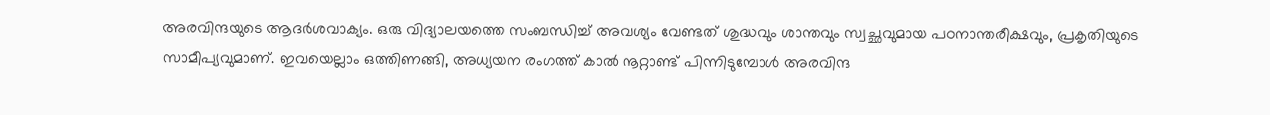അരവിന്ദയുടെ ആദര്‍ശവാക്യം. ഒരു വിദ്യാലയത്തെ സംബന്ധിച്ച് അവശ്യം വേണ്ടത് ശുദ്ധവും ശാന്തവും സ്വച്ഛവുമായ പഠനാന്തരീക്ഷവും, പ്രകൃതിയുടെ സാമീപ്യവുമാണ്. ഇവയെല്ലാം ഒത്തിണങ്ങി, അധ്യയന രംഗത്ത് കാല്‍ നൂറ്റാണ്ട് പിന്നിടുമ്പോള്‍ അരവിന്ദ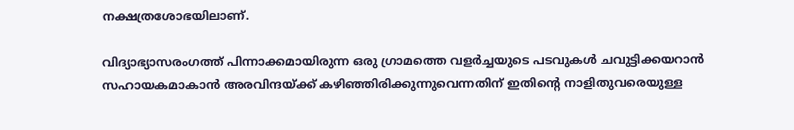നക്ഷത്രശോഭയിലാണ്.

വിദ്യാഭ്യാസരംഗത്ത് പിന്നാക്കമായിരുന്ന ഒരു ഗ്രാമത്തെ വളര്‍ച്ചയുടെ പടവുകള്‍ ചവുട്ടിക്കയറാന്‍ സഹായകമാകാന്‍ അരവിന്ദയ്‌ക്ക് കഴിഞ്ഞിരിക്കുന്നുവെന്നതിന് ഇതിന്റെ നാളിതുവരെയുള്ള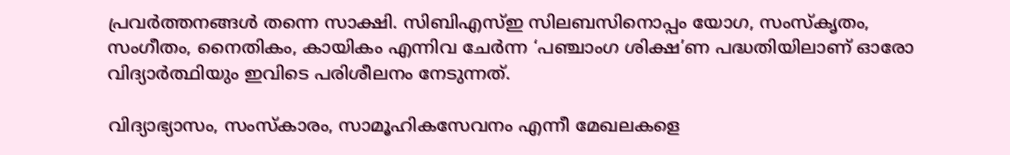പ്രവര്‍ത്തനങ്ങള്‍ തന്നെ സാക്ഷി. സിബിഎസ്ഇ സിലബസിനൊപ്പം യോഗ, സംസ്‌കൃതം, സംഗീതം, നൈതികം, കായികം എന്നിവ ചേര്‍ന്ന ‘പഞ്ചാംഗ ശിക്ഷ’ണ പദ്ധതിയിലാണ് ഓരോ വിദ്യാര്‍ത്ഥിയും ഇവിടെ പരിശീലനം നേടുന്നത്.

വിദ്യാഭ്യാസം, സംസ്‌കാരം, സാമൂഹികസേവനം എന്നീ മേഖലകളെ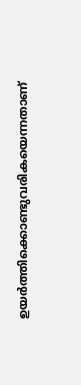ഉയര്‍ത്തിക്കൊണ്ടുവരികയെന്നതാണ്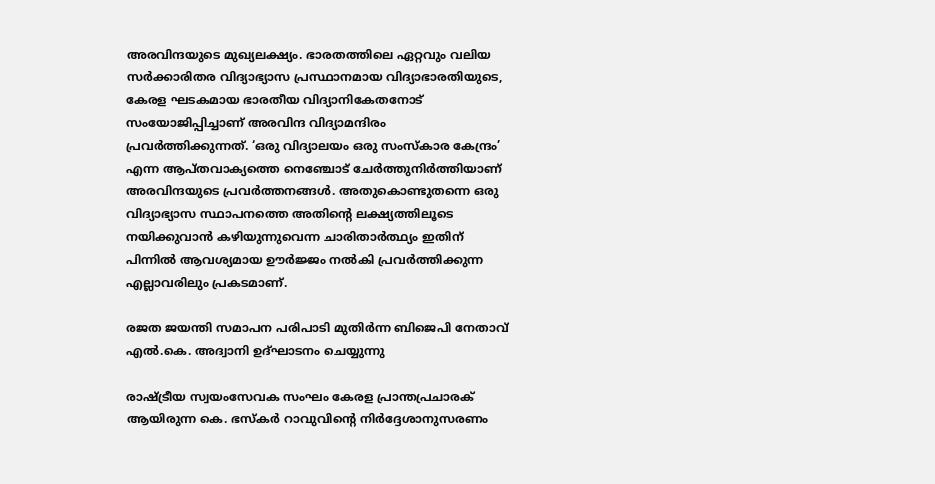അരവിന്ദയുടെ മുഖ്യലക്ഷ്യം. ഭാരതത്തിലെ ഏറ്റവും വലിയ സര്‍ക്കാരിതര വിദ്യാഭ്യാസ പ്രസ്ഥാനമായ വിദ്യാഭാരതിയുടെ, കേരള ഘടകമായ ഭാരതീയ വിദ്യാനികേതനോട് സംയോജിപ്പിച്ചാണ് അരവിന്ദ വിദ്യാമന്ദിരം പ്രവര്‍ത്തിക്കുന്നത്. ‘ഒരു വിദ്യാലയം ഒരു സംസ്‌കാര കേന്ദ്രം’ എന്ന ആപ്തവാക്യത്തെ നെഞ്ചോട് ചേര്‍ത്തുനിര്‍ത്തിയാണ് അരവിന്ദയുടെ പ്രവര്‍ത്തനങ്ങള്‍. അതുകൊണ്ടുതന്നെ ഒരു വിദ്യാഭ്യാസ സ്ഥാപനത്തെ അതിന്റെ ലക്ഷ്യത്തിലൂടെ നയിക്കുവാന്‍ കഴിയുന്നുവെന്ന ചാരിതാര്‍ത്ഥ്യം ഇതിന് പിന്നില്‍ ആവശ്യമായ ഊര്‍ജ്ജം നല്‍കി പ്രവര്‍ത്തിക്കുന്ന എല്ലാവരിലും പ്രകടമാണ്.

രജത ജയന്തി സമാപന പരിപാടി മുതിര്‍ന്ന ബിജെപി നേതാവ് എല്‍.കെ. അദ്വാനി ഉദ്ഘാടനം ചെയ്യുന്നു

രാഷ്‌ട്രീയ സ്വയംസേവക സംഘം കേരള പ്രാന്തപ്രചാരക് ആയിരുന്ന കെ. ഭസ്‌കര്‍ റാവുവിന്റെ നിര്‍ദ്ദേശാനുസരണം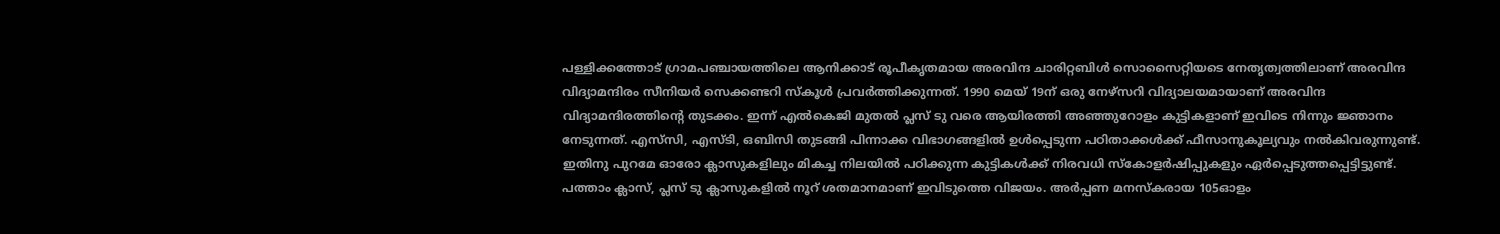പള്ളിക്കത്തോട് ഗ്രാമപഞ്ചായത്തിലെ ആനിക്കാട് രൂപീകൃതമായ അരവിന്ദ ചാരിറ്റബിള്‍ സൊസൈറ്റിയടെ നേതൃത്വത്തിലാണ് അരവിന്ദ വിദ്യാമന്ദിരം സീനിയര്‍ സെക്കണ്ടറി സ്‌കൂള്‍ പ്രവര്‍ത്തിക്കുന്നത്. 1990 മെയ് 19ന് ഒരു നേഴ്‌സറി വിദ്യാലയമായാണ് അരവിന്ദ വിദ്യാമന്ദിരത്തിന്റെ തുടക്കം. ഇന്ന് എല്‍കെജി മുതല്‍ പ്ലസ് ടു വരെ ആയിരത്തി അഞ്ഞുറോളം കുട്ടികളാണ് ഇവിടെ നിന്നും ജ്ഞാനം നേടുന്നത്. എസ്‌സി, എസ്ടി, ഒബിസി തുടങ്ങി പിന്നാക്ക വിഭാഗങ്ങളില്‍ ഉള്‍പ്പെടുന്ന പഠിതാക്കള്‍ക്ക് ഫീസാനുകൂല്യവും നല്‍കിവരുന്നുണ്ട്. ഇതിനു പുറമേ ഓരോ ക്ലാസുകളിലും മികച്ച നിലയില്‍ പഠിക്കുന്ന കുട്ടികള്‍ക്ക് നിരവധി സ്‌കോളര്‍ഷിപ്പുകളും ഏര്‍പ്പെടുത്തപ്പെട്ടിട്ടുണ്ട്. പത്താം ക്ലാസ്, പ്ലസ് ടു ക്ലാസുകളില്‍ നൂറ് ശതമാനമാണ് ഇവിടുത്തെ വിജയം. അര്‍പ്പണ മനസ്‌കരായ 105ഓളം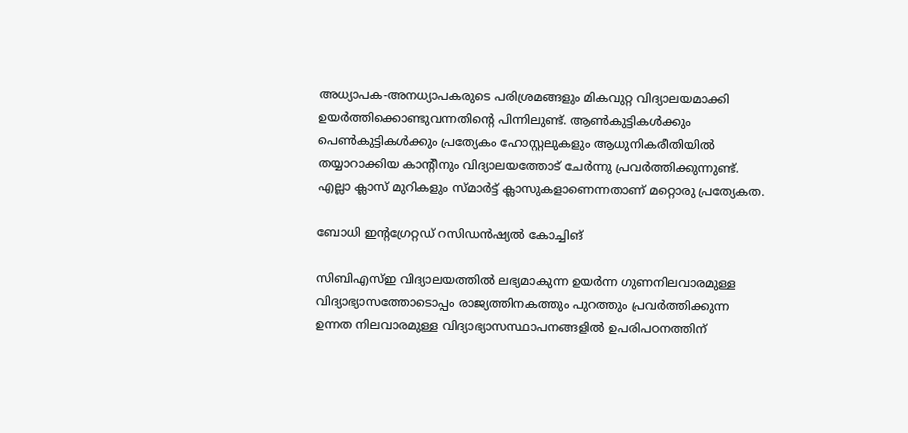അധ്യാപക-അനധ്യാപകരുടെ പരിശ്രമങ്ങളും മികവുറ്റ വിദ്യാലയമാക്കി ഉയര്‍ത്തിക്കൊണ്ടുവന്നതിന്റെ പിന്നിലുണ്ട്. ആണ്‍കുട്ടികള്‍ക്കും പെണ്‍കുട്ടികള്‍ക്കും പ്രത്യേകം ഹോസ്റ്റലുകളും ആധുനികരീതിയില്‍ തയ്യാറാക്കിയ കാന്റീനും വിദ്യാലയത്തോട് ചേര്‍ന്നു പ്രവര്‍ത്തിക്കുന്നുണ്ട്. എല്ലാ ക്ലാസ് മുറികളും സ്മാര്‍ട്ട് ക്ലാസുകളാണെന്നതാണ് മറ്റൊരു പ്രത്യേകത.

ബോധി ഇന്റഗ്രേറ്റഡ് റസിഡന്‍ഷ്യല്‍ കോച്ചിങ്

സിബിഎസ്ഇ വിദ്യാലയത്തില്‍ ലഭ്യമാകുന്ന ഉയര്‍ന്ന ഗുണനിലവാരമുള്ള വിദ്യാഭ്യാസത്തോടൊപ്പം രാജ്യത്തിനകത്തും പുറത്തും പ്രവര്‍ത്തിക്കുന്ന ഉന്നത നിലവാരമുള്ള വിദ്യാഭ്യാസസ്ഥാപനങ്ങളില്‍ ഉപരിപഠനത്തിന്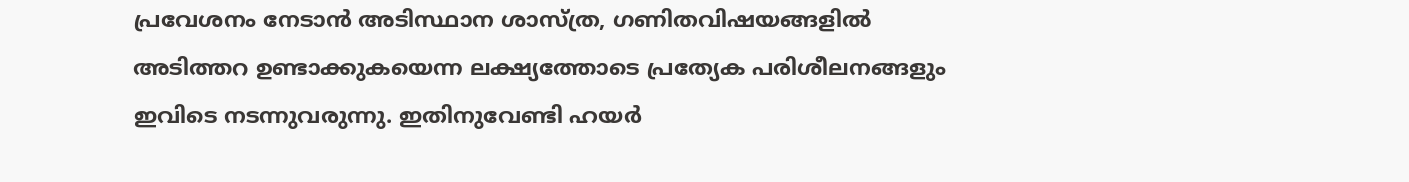പ്രവേശനം നേടാന്‍ അടിസ്ഥാന ശാസ്ത്ര, ഗണിതവിഷയങ്ങളില്‍ അടിത്തറ ഉണ്ടാക്കുകയെന്ന ലക്ഷ്യത്തോടെ പ്രത്യേക പരിശീലനങ്ങളും ഇവിടെ നടന്നുവരുന്നു. ഇതിനുവേണ്ടി ഹയര്‍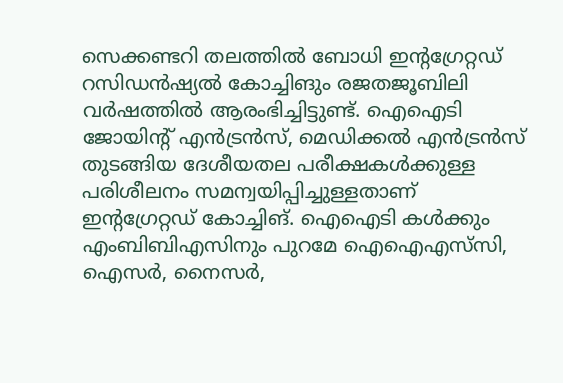സെക്കണ്ടറി തലത്തില്‍ ബോധി ഇന്റഗ്രേറ്റഡ് റസിഡന്‍ഷ്യല്‍ കോച്ചിങും രജതജൂബിലി വര്‍ഷത്തില്‍ ആരംഭിച്ചിട്ടുണ്ട്. ഐഐടി ജോയിന്റ് എന്‍ട്രന്‍സ്, മെഡിക്കല്‍ എന്‍ട്രന്‍സ് തുടങ്ങിയ ദേശീയതല പരീക്ഷകള്‍ക്കുള്ള പരിശീലനം സമന്വയിപ്പിച്ചുള്ളതാണ് ഇന്റഗ്രേറ്റഡ് കോച്ചിങ്. ഐഐടി കള്‍ക്കും എംബിബിഎസിനും പുറമേ ഐഐഎസ്‌സി, ഐസര്‍, നൈസര്‍,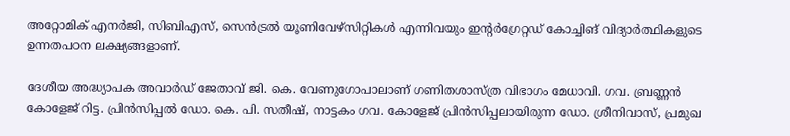അറ്റോമിക് എനര്‍ജി, സിബിഎസ്, സെന്‍ട്രല്‍ യൂണിവേഴ്‌സിറ്റികള്‍ എന്നിവയും ഇന്റര്‍ഗ്രേറ്റഡ് കോച്ചിങ് വിദ്യാര്‍ത്ഥികളുടെ ഉന്നതപഠന ലക്ഷ്യങ്ങളാണ്.

ദേശീയ അദ്ധ്യാപക അവാര്‍ഡ് ജേതാവ് ജി. കെ. വേണുഗോപാലാണ് ഗണിതശാസ്ത്ര വിഭാഗം മേധാവി. ഗവ. ബ്രണ്ണന്‍ കോളേജ് റിട്ട. പ്രിന്‍സിപ്പല്‍ ഡോ. കെ. പി. സതീഷ്, നാട്ടകം ഗവ. കോളേജ് പ്രിന്‍സിപ്പലായിരുന്ന ഡോ. ശ്രീനിവാസ്, പ്രമുഖ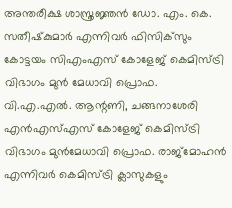അന്തരീക്ഷ ശാസ്ത്രജ്ഞന്‍ ഡോ. എം. കെ. സതീഷ്‌കുമാര്‍ എന്നിവര്‍ ഫിസിക്‌സും കോട്ടയം സിഎംഎസ് കോളേജ് കെമിസ്ട്രി വിഭാഗം മുന്‍ മേധാവി പ്രൊഫ. വി.എ.എല്‍. ആന്റണി, ചങ്ങനാശേരി എന്‍എസ്എസ് കോളേജ് കെമിസ്ട്രി വിഭാഗം മുന്‍മേധാവി പ്രൊഫ. രാജ്‌മോഹന്‍ എന്നിവര്‍ കെമിസ്ട്രി ക്ലാസുകളും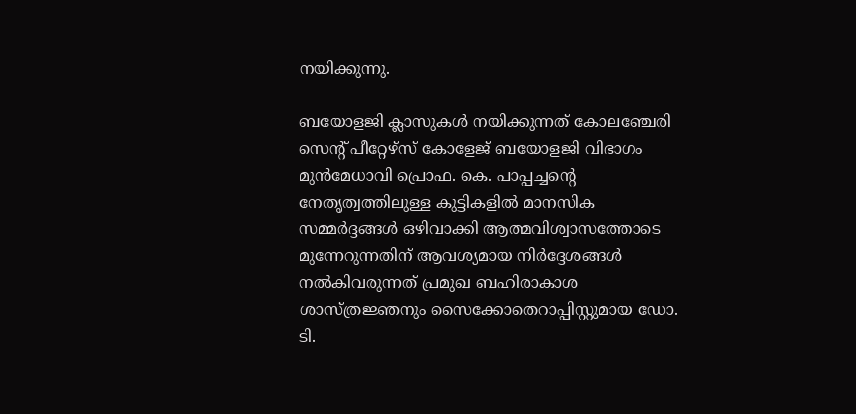നയിക്കുന്നു.

ബയോളജി ക്ലാസുകള്‍ നയിക്കുന്നത് കോലഞ്ചേരി സെന്റ് പീറ്റേഴ്‌സ് കോളേജ് ബയോളജി വിഭാഗം മുന്‍മേധാവി പ്രൊഫ. കെ. പാപ്പച്ചന്റെ നേതൃത്വത്തിലുള്ള കുട്ടികളില്‍ മാനസിക സമ്മര്‍ദ്ദങ്ങള്‍ ഒഴിവാക്കി ആത്മവിശ്വാസത്തോടെ മുന്നേറുന്നതിന് ആവശ്യമായ നിര്‍ദ്ദേശങ്ങള്‍ നല്‍കിവരുന്നത് പ്രമുഖ ബഹിരാകാശ ശാസ്ത്രജ്ഞനും സൈക്കോതെറാപ്പിസ്റ്റുമായ ഡോ. ടി.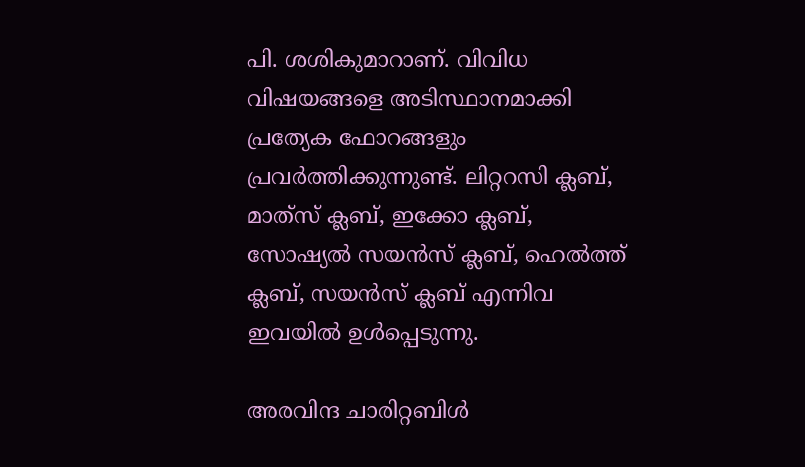പി. ശശികുമാറാണ്. വിവിധ വിഷയങ്ങളെ അടിസ്ഥാനമാക്കി പ്രത്യേക ഫോറങ്ങളും പ്രവര്‍ത്തിക്കുന്നുണ്ട്. ലിറ്ററസി ക്ലബ്, മാത്‌സ് ക്ലബ്, ഇക്കോ ക്ലബ്, സോഷ്യല്‍ സയന്‍സ് ക്ലബ്, ഹെല്‍ത്ത് ക്ലബ്, സയന്‍സ് ക്ലബ് എന്നിവ ഇവയില്‍ ഉള്‍പ്പെടുന്നു.

അരവിന്ദ ചാരിറ്റബിള്‍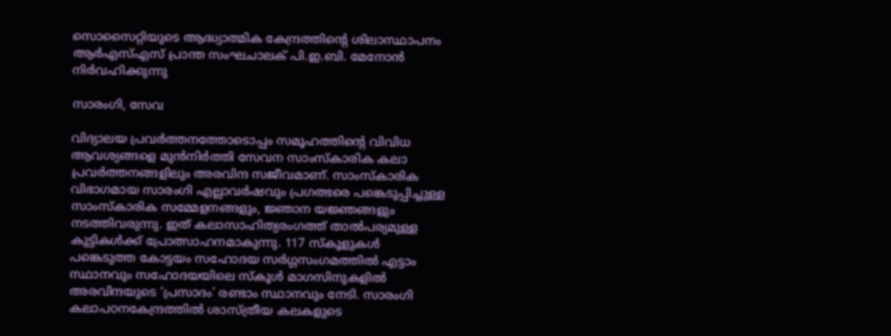സൊസൈറ്റിയുടെ ആദ്ധ്യാത്മിക കേന്ദ്രത്തിന്റെ ശിലാസ്ഥാപനം ആര്‍എസ്എസ് പ്രാന്ത സംഘചാലക് പി.ഇ.ബി. മേനോന്‍ നിര്‍വഹിക്കുന്നു

സാരംഗി, സേവ

വിദ്യാലയ പ്രവര്‍ത്തനത്തോടൊപ്പം സമൂഹത്തിന്റെ വിവിധ ആവശ്യങ്ങളെ മുന്‍നിര്‍ത്തി സേവന സാംസ്‌കാരിക കലാ പ്രവര്‍ത്തനങ്ങളിലും അരവിന്ദ സജീവമാണ്. സാംസ്‌കാരിക വിഭാഗമായ സാരംഗി എല്ലാവര്‍ഷവും പ്രഗത്ഭരെ പങ്കെടുപ്പിച്ചുള്ള സാംസ്‌കാരിക സമ്മേളനങ്ങളും, ജ്ഞാന യജ്ഞങ്ങളും നടത്തിവരുന്നു. ഇത് കലാസാഹിത്യരംഗത്ത് താല്‍പര്യമുള്ള കുട്ടികള്‍ക്ക് പ്രോത്സാഹനമാകുന്നു. 117 സ്‌കൂളുകള്‍ പങ്കെടുത്ത കോട്ടയം സഹോദയ സര്‍ഗ്ഗസംഗമത്തില്‍ എട്ടാം സ്ഥാനവും സഹോദയയിലെ സ്‌കൂള്‍ മാഗസിനുകളില്‍ അരവിന്ദയുടെ ‘പ്രസാദം’ രണ്ടാം സ്ഥാനവും നേടി. സാരംഗി കലാപഠനകേന്ദ്രത്തില്‍ ശാസ്ത്രീയ കലകളുടെ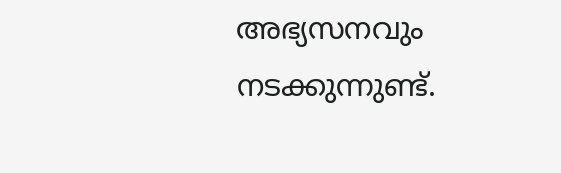അഭ്യസനവും നടക്കുന്നുണ്ട്.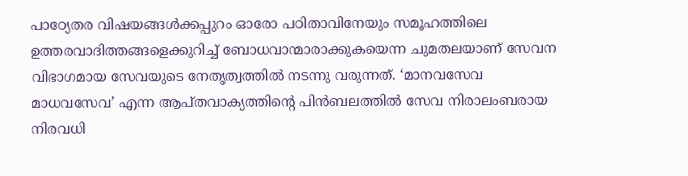പാഠ്യേതര വിഷയങ്ങള്‍ക്കപ്പുറം ഓരോ പഠിതാവിനേയും സമൂഹത്തിലെ ഉത്തരവാദിത്തങ്ങളെക്കുറിച്ച് ബോധവാന്മാരാക്കുകയെന്ന ചുമതലയാണ് സേവന വിഭാഗമായ സേവയുടെ നേതൃത്വത്തില്‍ നടന്നു വരുന്നത്. ‘മാനവസേവ മാധവസേവ’ എന്ന ആപ്തവാക്യത്തിന്റെ പിന്‍ബലത്തില്‍ സേവ നിരാലംബരായ നിരവധി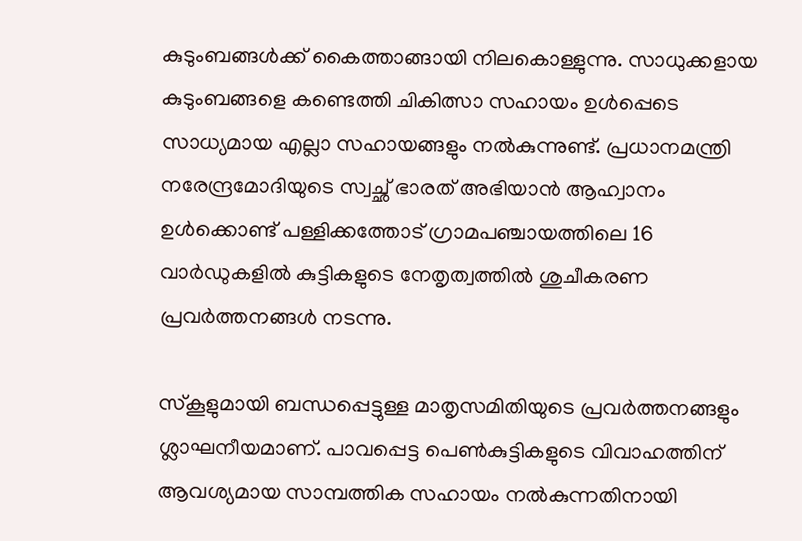കുടുംബങ്ങള്‍ക്ക് കൈത്താങ്ങായി നിലകൊള്ളുന്നു. സാധുക്കളായ കുടുംബങ്ങളെ കണ്ടെത്തി ചികിത്സാ സഹായം ഉള്‍പ്പെടെ സാധ്യമായ എല്ലാ സഹായങ്ങളും നല്‍കുന്നുണ്ട്. പ്രധാനമന്ത്രി നരേന്ദ്രമോദിയുടെ സ്വച്ഛ് ഭാരത് അഭിയാന്‍ ആഹ്വാനം ഉള്‍ക്കൊണ്ട് പള്ളിക്കത്തോട് ഗ്രാമപഞ്ചായത്തിലെ 16 വാര്‍ഡുകളില്‍ കുട്ടികളുടെ നേതൃത്വത്തില്‍ ശുചീകരണ പ്രവര്‍ത്തനങ്ങള്‍ നടന്നു.

സ്‌കൂളുമായി ബന്ധപ്പെട്ടുള്ള മാതൃസമിതിയുടെ പ്രവര്‍ത്തനങ്ങളും ശ്ലാഘനീയമാണ്. പാവപ്പെട്ട പെണ്‍കുട്ടികളുടെ വിവാഹത്തിന് ആവശ്യമായ സാമ്പത്തിക സഹായം നല്‍കുന്നതിനായി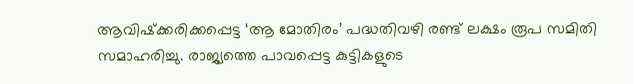ആവിഷ്‌ക്കരിക്കപ്പെട്ട ‘ആ മോതിരം’ പദ്ധതിവഴി രണ്ട് ലക്ഷം രൂപ സമിതി സമാഹരിച്ചു. രാജ്യത്തെ പാവപ്പെട്ട കുട്ടികളുടെ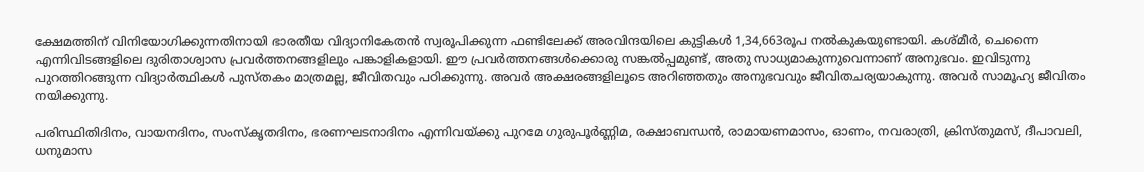ക്ഷേമത്തിന് വിനിയോഗിക്കുന്നതിനായി ഭാരതീയ വിദ്യാനികേതന്‍ സ്വരൂപിക്കുന്ന ഫണ്ടിലേക്ക് അരവിന്ദയിലെ കുട്ടികള്‍ 1,34,663രൂപ നല്‍കുകയുണ്ടായി. കശ്മീര്‍, ചെന്നൈ എന്നിവിടങ്ങളിലെ ദുരിതാശ്വാസ പ്രവര്‍ത്തനങ്ങളിലും പങ്കാളികളായി. ഈ പ്രവര്‍ത്തനങ്ങള്‍ക്കൊരു സങ്കല്‍പ്പമുണ്ട്, അതു സാധ്യമാകുന്നുവെന്നാണ് അനുഭവം. ഇവിടുന്നു പുറത്തിറങ്ങുന്ന വിദ്യാര്‍ത്ഥികള്‍ പുസ്തകം മാത്രമല്ല, ജീവിതവും പഠിക്കുന്നു. അവര്‍ അക്ഷരങ്ങളിലൂടെ അറിഞ്ഞതും അനുഭവവും ജീവിതചര്യയാകുന്നു. അവര്‍ സാമൂഹ്യ ജീവിതം നയിക്കുന്നു.

പരിസ്ഥിതിദിനം, വായനദിനം, സംസ്‌കൃതദിനം, ഭരണഘടനാദിനം എന്നിവയ്‌ക്കു പുറമേ ഗുരുപൂര്‍ണ്ണിമ, രക്ഷാബന്ധന്‍, രാമായണമാസം, ഓണം, നവരാത്രി, ക്രിസ്തുമസ്, ദീപാവലി, ധനുമാസ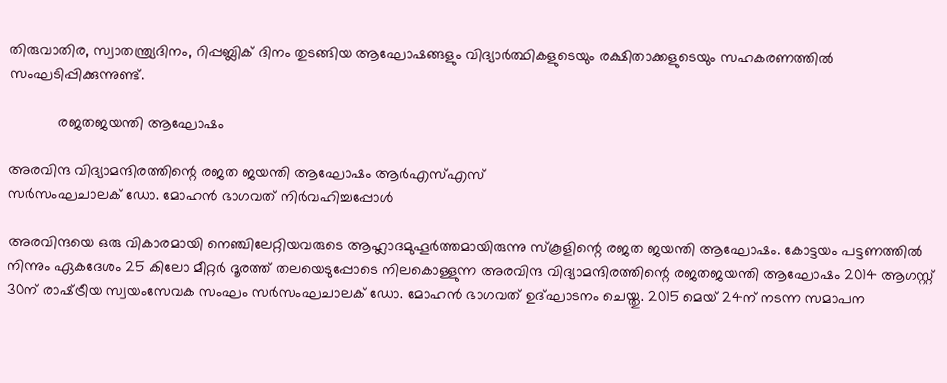തിരുവാതിര, സ്വാതന്ത്ര്യദിനം, റിപ്പബ്ലിക് ദിനം തുടങ്ങിയ ആഘോഷങ്ങളും വിദ്യാര്‍ത്ഥികളുടെയും രക്ഷിതാക്കളുടെയും സഹകരണത്തില്‍ സംഘടിപ്പിക്കുന്നുണ്ട്.

            രജതജയന്തി ആഘോഷം

അരവിന്ദ വിദ്യാമന്ദിരത്തിന്റെ രജത ജയന്തി ആഘോഷം ആര്‍എസ്എസ്
സര്‍സംഘചാലക് ഡോ. മോഹന്‍ ഭാഗവത് നിര്‍വഹിച്ചപ്പോള്‍

അരവിന്ദയെ ഒരു വികാരമായി നെഞ്ചിലേറ്റിയവരുടെ ആഹ്ലാദമുഹൂര്‍ത്തമായിരുന്നു സ്‌കൂളിന്റെ രജത ജയന്തി ആഘോഷം. കോട്ടയം പട്ടണത്തില്‍ നിന്നും ഏകദേശം 25 കിലോ മീറ്റര്‍ ദൂരത്ത് തലയെടുപ്പോടെ നിലകൊള്ളുന്ന അരവിന്ദ വിദ്യാമന്ദിരത്തിന്റെ രജതജയന്തി ആഘോഷം 2014 ആഗസ്റ്റ് 30ന് രാഷ്‌ട്രീയ സ്വയംസേവക സംഘം സര്‍സംഘചാലക് ഡോ. മോഹന്‍ ഭാഗവത് ഉദ്ഘാടനം ചെയ്തു. 2015 മെയ് 24ന് നടന്ന സമാപന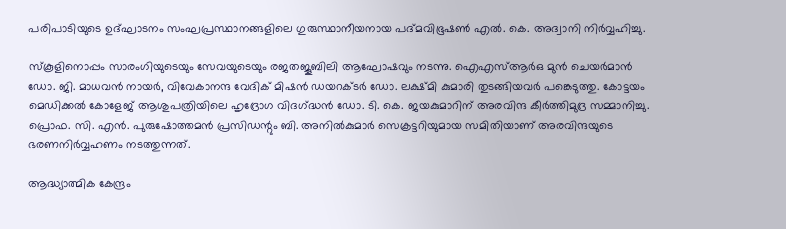പരിപാടിയുടെ ഉദ്ഘാടനം സംഘപ്രസ്ഥാനങ്ങളിലെ ഗുരുസ്ഥാനീയനായ പദ്മവിഭൂഷണ്‍ എല്‍. കെ. അദ്വാനി നിര്‍വ്വഹിച്ചു.

സ്‌കൂളിനൊപ്പം സാരംഗിയുടെയും സേവയുടെയും രജതജൂബിലി ആഘോഷവും നടന്നു. ഐഎസ്ആര്‍ഒ മുന്‍ ചെയര്‍മാന്‍ ഡോ. ജി. മാധവന്‍ നായര്‍, വിവേകാനന്ദ വേദിക് മിഷന്‍ ഡയറക്ടര്‍ ഡോ. ലക്ഷ്മി കുമാരി തുടങ്ങിയവര്‍ പങ്കെടുത്തു. കോട്ടയം മെഡിക്കല്‍ കോളേജ് ആശുപത്രിയിലെ ഹൃദ്രോഗ വിദഗ്‌ദ്ധന്‍ ഡോ. ടി. കെ. ജയകുമാറിന് അരവിന്ദ കീര്‍ത്തിമുദ്ര സമ്മാനിച്ചു. പ്രൊഫ. സി. എന്‍. പുരുഷോത്തമന്‍ പ്രസിഡന്റും ബി. അനില്‍കുമാര്‍ സെക്രട്ടറിയുമായ സമിതിയാണ് അരവിന്ദയുടെ ഭരണനിര്‍വ്വഹണം നടത്തുന്നത്.

ആദ്ധ്യാത്മിക കേന്ദ്രം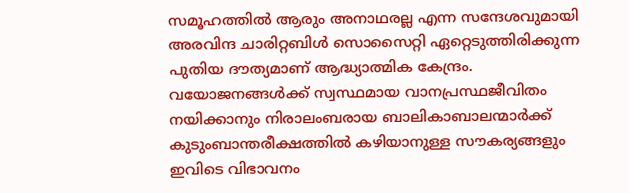സമൂഹത്തില്‍ ആരും അനാഥരല്ല എന്ന സന്ദേശവുമായി അരവിന്ദ ചാരിറ്റബിള്‍ സൊസൈറ്റി ഏറ്റെടുത്തിരിക്കുന്ന പുതിയ ദൗത്യമാണ് ആദ്ധ്യാത്മിക കേന്ദ്രം. വയോജനങ്ങള്‍ക്ക് സ്വസ്ഥമായ വാനപ്രസ്ഥജീവിതം നയിക്കാനും നിരാലംബരായ ബാലികാബാലന്മാര്‍ക്ക് കുടുംബാന്തരീക്ഷത്തില്‍ കഴിയാനുള്ള സൗകര്യങ്ങളും ഇവിടെ വിഭാവനം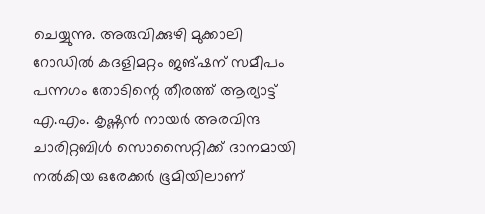ചെയ്യുന്നു. അരുവിക്കുഴി മുക്കാലി റോഡില്‍ കദളിമറ്റം ജങ്ഷന് സമീപം പന്നഗം തോടിന്റെ തീരത്ത് ആര്യാട്ട് എ.എം. കൃഷ്ണന്‍ നായര്‍ അരവിന്ദ ചാരിറ്റബിള്‍ സൊസൈറ്റിക്ക് ദാനമായി നല്‍കിയ ഒരേക്കര്‍ ഭൂമിയിലാണ്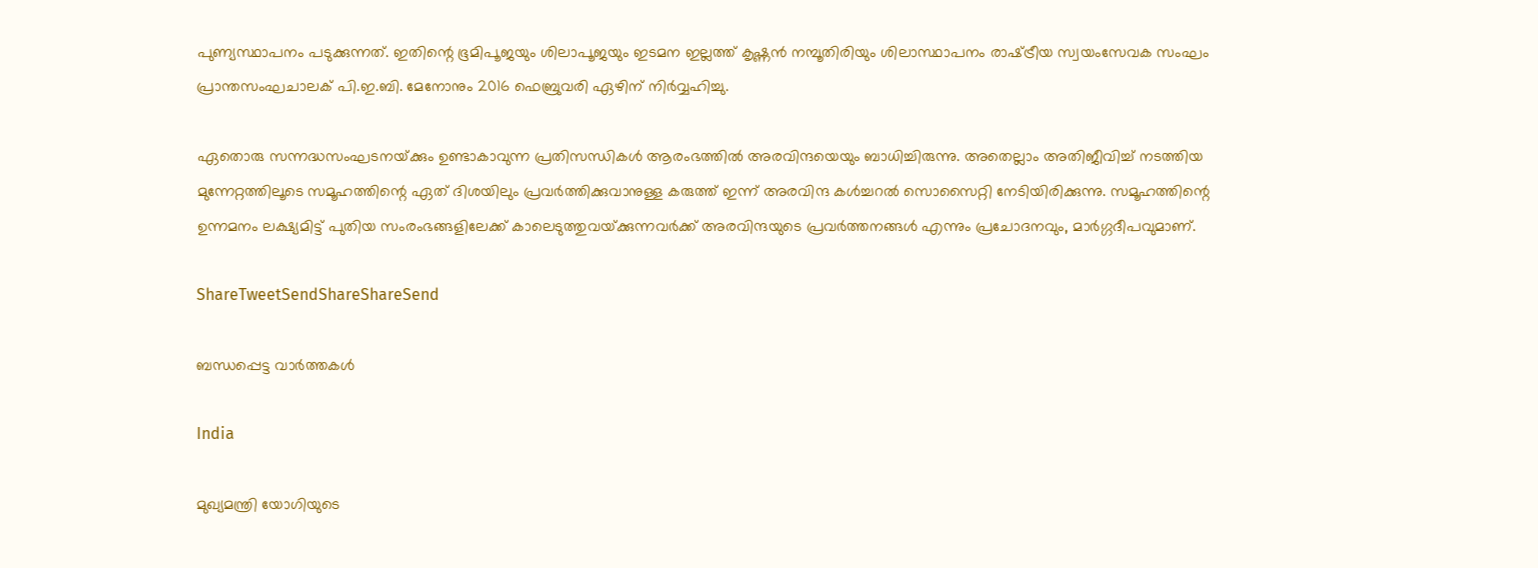പുണ്യസ്ഥാപനം പടുക്കുന്നത്. ഇതിന്റെ ഭൂമിപൂജയും ശിലാപൂജയും ഇടമന ഇല്ലത്ത് കൃഷ്ണന്‍ നമ്പൂതിരിയും ശിലാസ്ഥാപനം രാഷ്‌ട്രീയ സ്വയംസേവക സംഘം പ്രാന്തസംഘചാലക് പി.ഇ.ബി. മേനോനും 2016 ഫെബ്രുവരി ഏഴിന് നിര്‍വ്വഹിച്ചു.

ഏതൊരു സന്നദ്ധസംഘടനയ്‌ക്കും ഉണ്ടാകാവുന്ന പ്രതിസന്ധികള്‍ ആരംഭത്തില്‍ അരവിന്ദയെയും ബാധിച്ചിരുന്നു. അതെല്ലാം അതിജീവിച്ച് നടത്തിയ മുന്നേറ്റത്തിലൂടെ സമൂഹത്തിന്റെ ഏത് ദിശയിലും പ്രവര്‍ത്തിക്കുവാനുള്ള കരുത്ത് ഇന്ന് അരവിന്ദ കള്‍ച്ചറല്‍ സൊസൈറ്റി നേടിയിരിക്കുന്നു. സമൂഹത്തിന്റെ ഉന്നമനം ലക്ഷ്യമിട്ട് പുതിയ സംരംഭങ്ങളിലേക്ക് കാലെടുത്തുവയ്‌ക്കുന്നവര്‍ക്ക് അരവിന്ദയുടെ പ്രവര്‍ത്തനങ്ങള്‍ എന്നും പ്രചോദനവും, മാര്‍ഗ്ഗദീപവുമാണ്.

ShareTweetSendShareShareSend

ബന്ധപ്പെട്ട വാര്‍ത്തകള്‍

India

മുഖ്യമന്ത്രി യോഗിയുടെ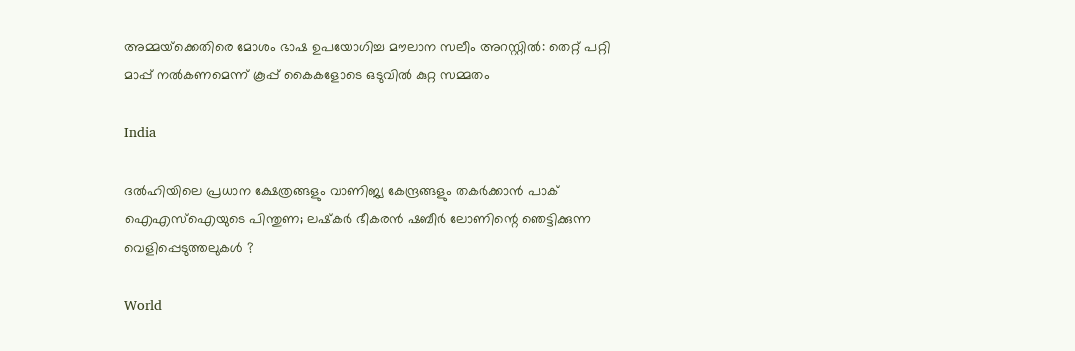അമ്മയ്‌ക്കെതിരെ മോശം ഭാഷ ഉപയോഗിച്ച മൗലാന സലീം അറസ്റ്റിൽ: തെറ്റ് പറ്റി മാപ്പ് നൽകണമെന്ന് കൂപ്പ് കൈകളോടെ ഒടുവിൽ കുറ്റ സമ്മതം

India

ദൽഹിയിലെ പ്രധാന ക്ഷേത്രങ്ങളും വാണിജ്യ കേന്ദ്രങ്ങളും തകർക്കാൻ പാക് ഐഎസ്‌ഐയുടെ പിന്തുണ; ലഷ്‌കർ ഭീകരൻ ഷബീർ ലോണിന്റെ ഞെട്ടിക്കുന്ന വെളിപ്പെടുത്തലുകൾ ?

World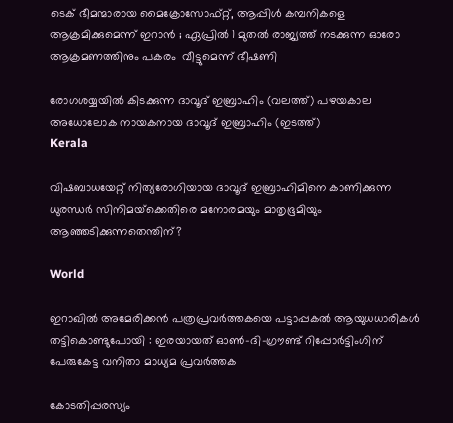ടെക് ഭീമന്മാരായ മൈക്രോസോഫ്റ്റ്, ആപ്പിൾ കമ്പനികളെ ആക്രമിക്കുമെന്ന് ഇറാൻ ; ഏപ്രിൽ 1 മുതൽ രാജ്യത്ത് നടക്കുന്ന ഓരോ ആക്രമണത്തിനും പകരം  വീട്ടുമെന്ന് ഭീഷണി

രോഗശയ്യയില്‍ കിടക്കുന്ന ദാവൂദ് ഇബ്രാഹിം (വലത്ത്) പഴയകാല അധോലോക നായകനായ ദാവൂദ് ഇബ്രാഹിം (ഇടത്ത്)
Kerala

വിഷബാധയേറ്റ് നിത്യരോഗിയായ ദാവൂദ് ഇബ്രാഹിമിനെ കാണിക്കുന്ന ധുരന്ധര്‍ സിനിമയ്‌ക്കെതിരെ മനോരമയും മാതൃഭൂമിയും ആഞ്ഞടിക്കുന്നതെന്തിന്?

World

ഇറാഖിൽ അമേരിക്കൻ പത്രപ്രവർത്തകയെ പട്ടാപ്പകൽ ആയുധധാരികൾ തട്ടികൊണ്ടുപോയി : ഇരയായത് ഓൺ-ദി-ഗ്രൗണ്ട് റിപ്പോർട്ടിംഗിന് പേരുകേട്ട വനിതാ മാധ്യമ പ്രവർത്തക

കോടതിപ്പരസ്യം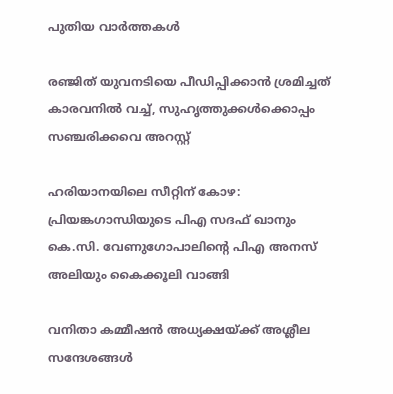പുതിയ വാര്‍ത്തകള്‍

രഞ്ജിത് യുവനടിയെ പീഡിപ്പിക്കാന്‍ ശ്രമിച്ചത് കാരവനില്‍ വച്ച്, സുഹൃത്തുക്കള്‍ക്കൊപ്പം സഞ്ചരിക്കവെ അറസ്റ്റ്

ഹരിയാനയിലെ സീറ്റിന് കോഴ: പ്രിയങ്കഗാന്ധിയുടെ പിഎ സദഫ് ഖാനും കെ.സി. വേണുഗോപാലിന്റെ പിഎ അനസ് അലിയും കൈക്കൂലി വാങ്ങി

വനിതാ കമ്മീഷന്‍ അധ്യക്ഷയ്‌ക്ക് അശ്ലീല സന്ദേശങ്ങള്‍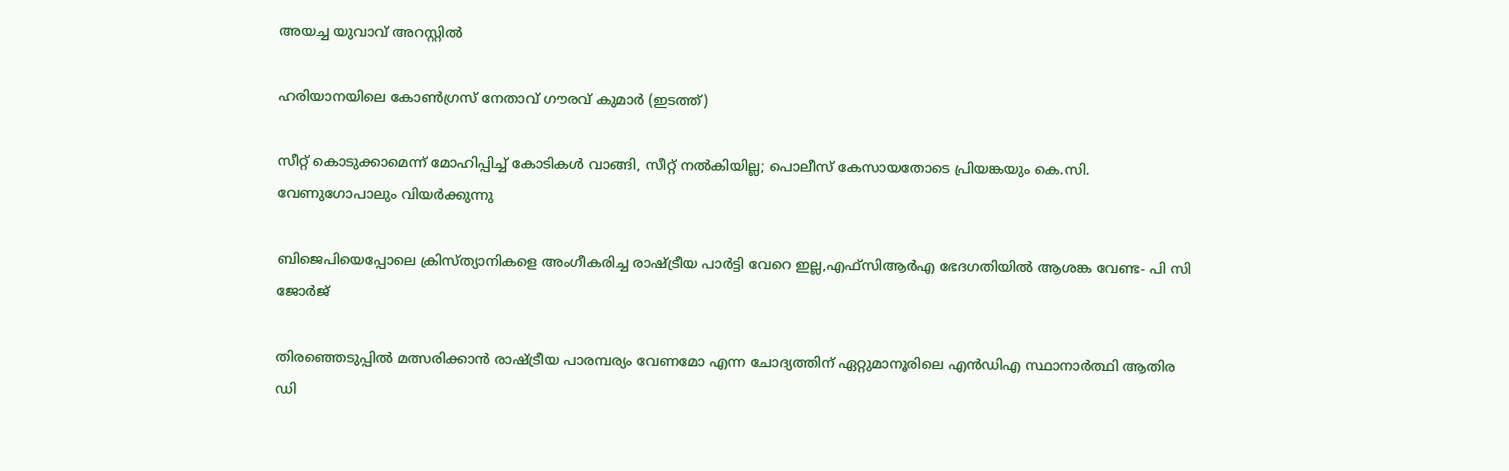അയച്ച യുവാവ് അറസ്റ്റില്‍

ഹരിയാനയിലെ കോണ്‍ഗ്രസ് നേതാവ് ഗൗരവ് കുമാര്‍ (ഇടത്ത്)

സീറ്റ് കൊടുക്കാമെന്ന് മോഹിപ്പിച്ച് കോടികള്‍ വാങ്ങി, സീറ്റ് നല്‍കിയില്ല; പൊലീസ് കേസായതോടെ പ്രിയങ്കയും കെ.സി. വേണുഗോപാലും വിയര്‍ക്കുന്നു

ബിജെപിയെപ്പോലെ ക്രിസ്ത്യാനികളെ അംഗീകരിച്ച രാഷ്‌ട്രീയ പാര്‍ട്ടി വേറെ ഇല്ല,എഫ്സിആര്‍എ ഭേദഗതിയില്‍ ആശങ്ക വേണ്ട- പി സി ജോര്‍ജ്

തിരഞ്ഞെടുപ്പിൽ മത്സരിക്കാൻ രാഷ്‌ട്രീയ പാരമ്പര്യം വേണമോ എന്ന ചോദ്യത്തിന് ഏറ്റുമാനൂരിലെ എന്‍ഡിഎ സ്ഥാനാര്‍ത്ഥി ആതിര ഡി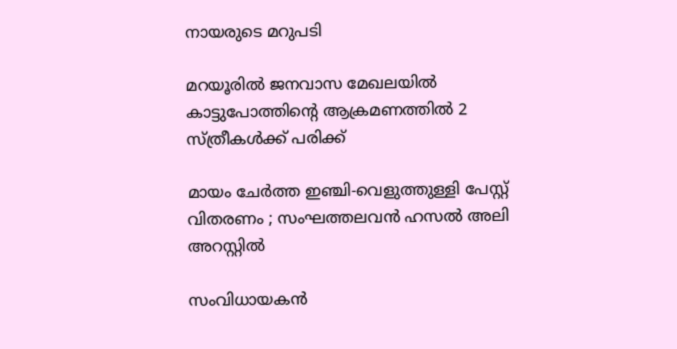നായരുടെ മറുപടി

മറയൂരില്‍ ജനവാസ മേഖലയില്‍ കാട്ടുപോത്തിന്റെ ആക്രമണത്തില്‍ 2 സ്ത്രീകള്‍ക്ക് പരിക്ക്

മായം ചേർത്ത ഇഞ്ചി-വെളുത്തുള്ളി പേസ്റ്റ് വിതരണം ; സംഘത്തലവൻ ഹസൽ അലി അറസ്റ്റിൽ

സംവിധായകന്‍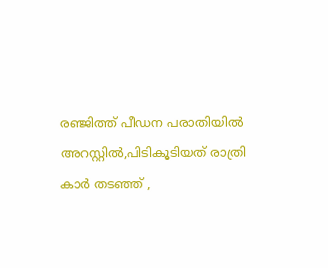രഞ്ജിത്ത് പീഡന പരാതിയില്‍ അറസ്റ്റില്‍,പിടികൂടിയത് രാത്രി കാര്‍ തടഞ്ഞ് ,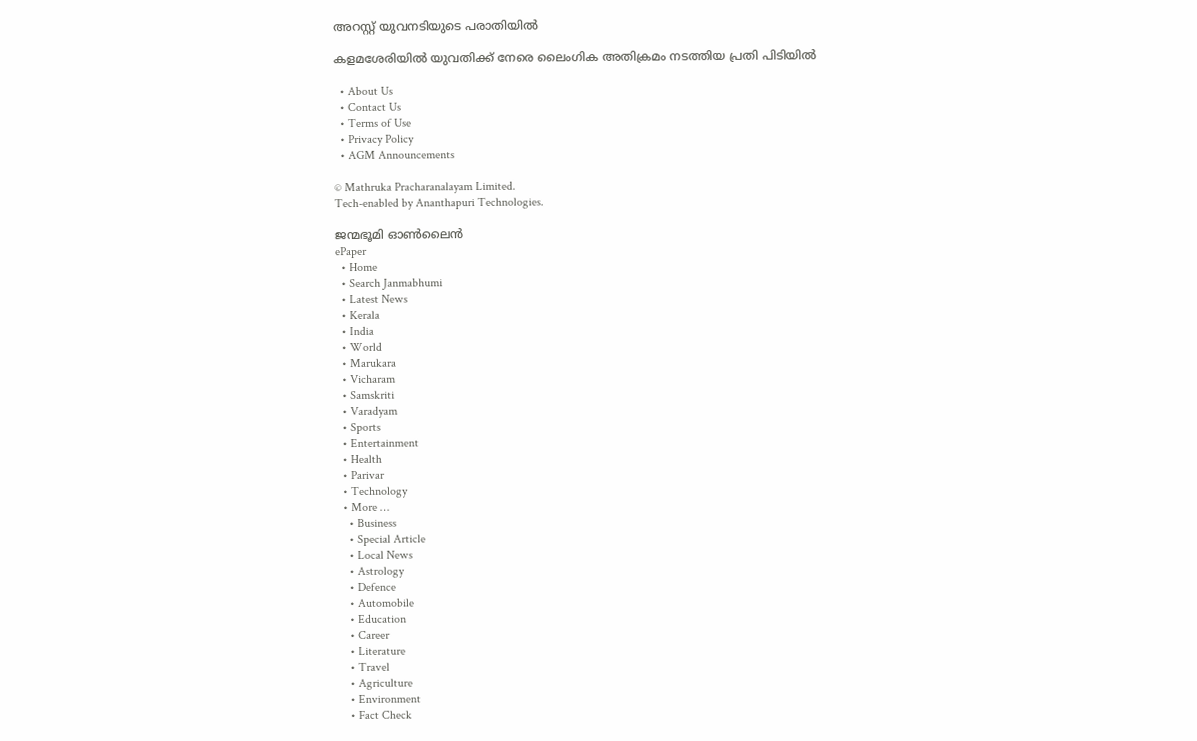അറസ്റ്റ് യുവനടിയുടെ പരാതിയില്‍

കളമശേരിയില്‍ യുവതിക്ക് നേരെ ലൈംഗിക അതിക്രമം നടത്തിയ പ്രതി പിടിയില്‍

  • About Us
  • Contact Us
  • Terms of Use
  • Privacy Policy
  • AGM Announcements

© Mathruka Pracharanalayam Limited.
Tech-enabled by Ananthapuri Technologies.

ജന്മഭൂമി ഓണ്‍ലൈന്‍
ePaper
  • Home
  • Search Janmabhumi
  • Latest News
  • Kerala
  • India
  • World
  • Marukara
  • Vicharam
  • Samskriti
  • Varadyam
  • Sports
  • Entertainment
  • Health
  • Parivar
  • Technology
  • More …
    • Business
    • Special Article
    • Local News
    • Astrology
    • Defence
    • Automobile
    • Education
    • Career
    • Literature
    • Travel
    • Agriculture
    • Environment
    • Fact Check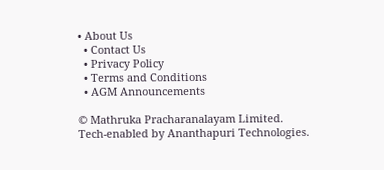• About Us
  • Contact Us
  • Privacy Policy
  • Terms and Conditions
  • AGM Announcements

© Mathruka Pracharanalayam Limited.
Tech-enabled by Ananthapuri Technologies.